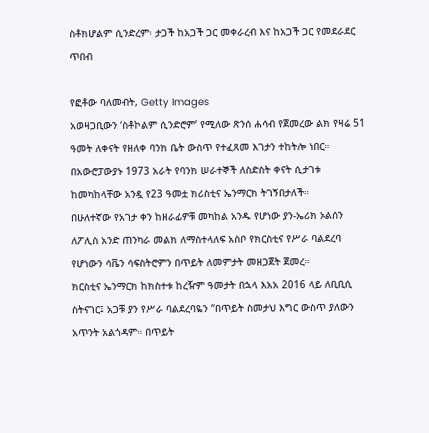ስቶክሆልም ሲንድረም፡ ታጋች ከአጋች ጋር መቀራረብ እና ከአጋች ጋር የመደራደር ጥበብ

የፎቶው ባለመብት, Getty Images
አወዛጋቢውን ‘ስቶኮልም ሲንድሮም’ የሚለው ጽንሰ ሐሳብ የጀመረው ልክ የዛሬ 51 ዓመት ለቀናት የዘለቀ ባንክ ቤት ውስጥ የተፈጸመ እገታን ተከትሎ ነበር።
በአውሮፓውያኑ 1973 አራት የባንክ ሠራተኞች ለስድስት ቀናት ሲታገቱ ከመካከላቸው አንዷ የ23 ዓመቷ ክሪስቲና ኤንማርክ ትገኝበታለች።
በሁለተኛው የአገታ ቀን ከዘራፊዎቹ መካከል አንዱ የሆነው ያን-ኤሪክ ኦልሰን ለፖሊስ አንድ ጠንካራ መልክ ለማስተላለፍ አስቦ የክርስቲና የሥራ ባልደረባ የሆነውን ሳቬን ሳፍስትሮምን በጥይት ለመምታት መዘጋጀት ጀመረ።
ክርስቲና ኤንማርክ ከክስተቱ ከረዥም ዓመታት በኋላ እአአ 2016 ላይ ለቢቢሲ ስትናገር፤ አጋቹ ያን የሥራ ባልደረባዬን “በጥይት ስመታህ እግር ውስጥ ያለውን አጥንት አልጎዳም። በጥይት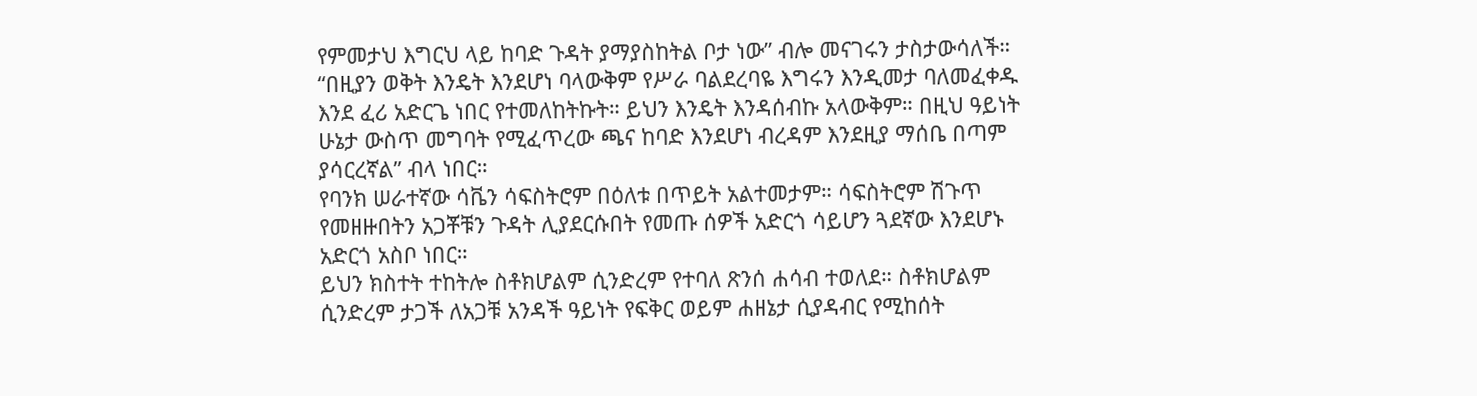የምመታህ እግርህ ላይ ከባድ ጉዳት ያማያስከትል ቦታ ነው” ብሎ መናገሩን ታስታውሳለች።
“በዚያን ወቅት እንዴት እንደሆነ ባላውቅም የሥራ ባልደረባዬ እግሩን እንዲመታ ባለመፈቀዱ እንደ ፈሪ አድርጌ ነበር የተመለከትኩት። ይህን እንዴት እንዳሰብኩ አላውቅም። በዚህ ዓይነት ሁኔታ ውስጥ መግባት የሚፈጥረው ጫና ከባድ እንደሆነ ብረዳም እንደዚያ ማሰቤ በጣም ያሳርረኛል” ብላ ነበር።
የባንክ ሠራተኛው ሳቬን ሳፍስትሮም በዕለቱ በጥይት አልተመታም። ሳፍስትሮም ሽጉጥ የመዘዙበትን አጋቾቹን ጉዳት ሊያደርሱበት የመጡ ሰዎች አድርጎ ሳይሆን ጓደኛው እንደሆኑ አድርጎ አስቦ ነበር።
ይህን ክስተት ተከትሎ ስቶክሆልም ሲንድረም የተባለ ጽንሰ ሐሳብ ተወለደ። ስቶክሆልም ሲንድረም ታጋች ለአጋቹ አንዳች ዓይነት የፍቅር ወይም ሐዘኔታ ሲያዳብር የሚከሰት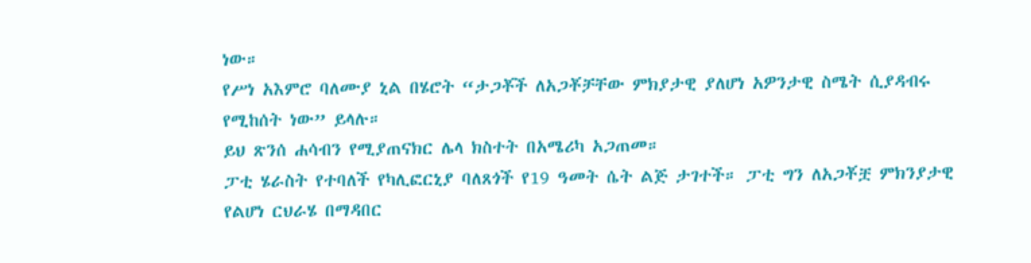ነው።
የሥነ አእምሮ ባለሙያ ኒል በሄሮት “ታጋቾች ለአጋቾቻቸው ምክያታዊ ያለሆነ አዎንታዊ ስሜት ሲያዳብሩ የሚከሰት ነው” ይላሉ።
ይህ ጽንሰ ሐሳብን የሚያጠናክር ሌላ ክስተት በአሜሪካ አጋጠመ።
ፓቲ ሄራስት የተባለች የካሊፎርኒያ ባለጸጎች የ19 ዓመት ሴት ልጅ ታገተች። ፓቲ ግን ለአጋቾቿ ምክንያታዊ የልሆነ ርህራሄ በማዳበር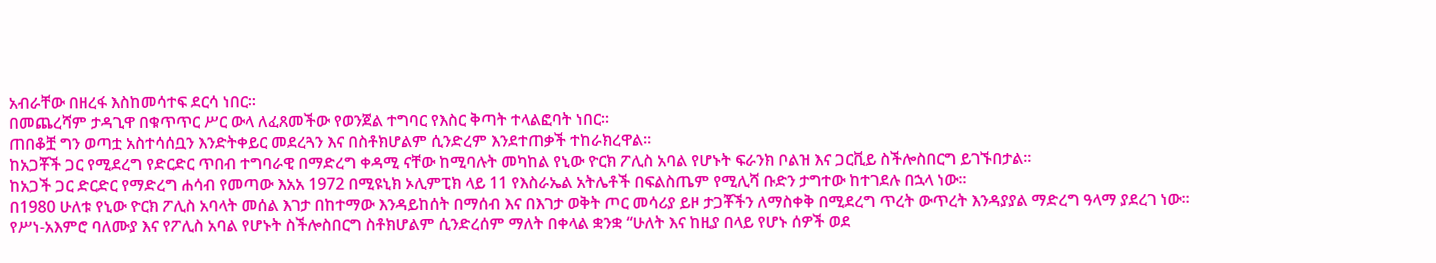አብራቸው በዘረፋ እስከመሳተፍ ደርሳ ነበር።
በመጨረሻም ታዳጊዋ በቁጥጥር ሥር ውላ ለፈጸመችው የወንጀል ተግባር የእስር ቅጣት ተላልፎባት ነበር።
ጠበቆቿ ግን ወጣቷ አስተሳሰቧን እንድትቀይር መደረጓን እና በስቶክሆልም ሲንድረም እንደተጠቃች ተከራክረዋል።
ከአጋቾች ጋር የሚደረግ የድርድር ጥበብ ተግባራዊ በማድረግ ቀዳሚ ናቸው ከሚባሉት መካከል የኒው ዮርክ ፖሊስ አባል የሆኑት ፍራንክ ቦልዝ እና ጋርቪይ ስችሎስበርግ ይገኙበታል።
ከአጋች ጋር ድርድር የማድረግ ሐሳብ የመጣው እአአ 1972 በሚዩኒክ ኦሊምፒክ ላይ 11 የእስራኤል አትሌቶች በፍልስጤም የሚሊሻ ቡድን ታግተው ከተገደሉ በኋላ ነው።
በ1980 ሁለቱ የኒው ዮርክ ፖሊስ አባላት መሰል እገታ በከተማው እንዳይከሰት በማሰብ እና በእገታ ወቅት ጦር መሳሪያ ይዞ ታጋቾችን ለማስቀቅ በሚደረግ ጥረት ውጥረት እንዳያያል ማድረግ ዓላማ ያደረገ ነው።
የሥነ-አእምሮ ባለሙያ እና የፖሊስ አባል የሆኑት ስችሎስበርግ ስቶክሆልም ሲንድረሰም ማለት በቀላል ቋንቋ “ሁለት እና ከዚያ በላይ የሆኑ ሰዎች ወደ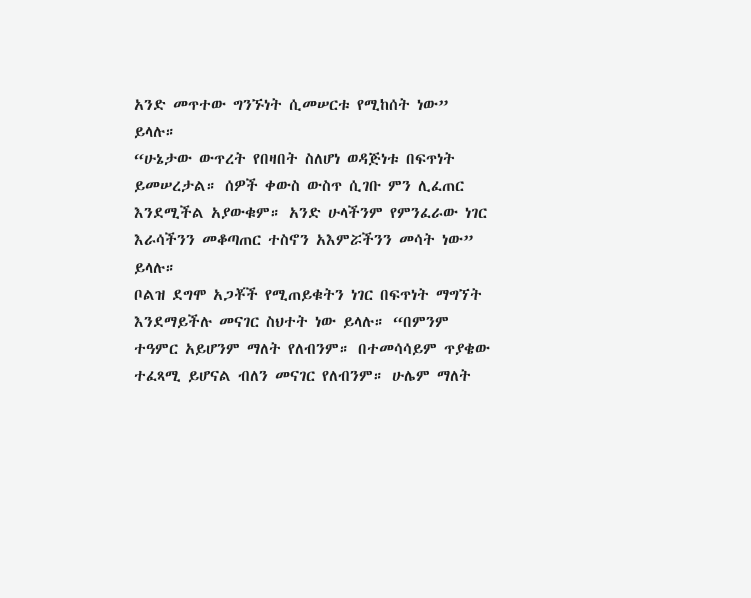አንድ መጥተው ግንኙነት ሲመሠርቱ የሚከሰት ነው” ይላሉ።
“ሁኔታው ውጥረት የበዛበት ስለሆነ ወዳጅነቱ በፍጥነት ይመሠረታል። ሰዎች ቀውስ ውስጥ ሲገቡ ምን ሊፈጠር እንደሚችል አያውቁም። አንድ ሁላችንም የምንፈራው ነገር እራሳችንን መቆጣጠር ተስኖን አእምሯችንን መሳት ነው” ይላሉ።
ቦልዝ ደግሞ አጋቾች የሚጠይቁትን ነገር በፍጥነት ማግኘት እንደማይችሉ መናገር ስህተት ነው ይላሉ። “በምንም ተዓምር አይሆንም ማለት የለብንም። በተመሳሳይም ጥያቄው ተፈጻሚ ይሆናል ብለን መናገር የለብንም። ሁሌም ማለት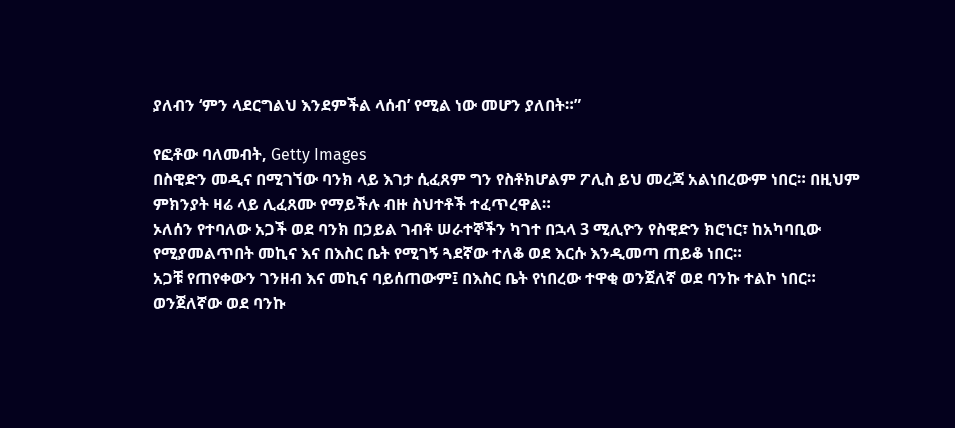ያለብን ‘ምን ላደርግልህ እንደምችል ላሰብ’ የሚል ነው መሆን ያለበት።”

የፎቶው ባለመብት, Getty Images
በስዊድን መዲና በሚገኘው ባንክ ላይ እገታ ሲፈጸም ግን የስቶክሆልም ፖሊስ ይህ መረጃ አልነበረውም ነበር። በዚህም ምክንያት ዛሬ ላይ ሊፈጸሙ የማይችሉ ብዙ ስህተቶች ተፈጥረዋል።
ኦለሰን የተባለው አጋች ወደ ባንክ በኃይል ገብቶ ሠራተኞችን ካገተ በኋላ 3 ሚሊዮን የስዊድን ክሮነር፣ ከአካባቢው የሚያመልጥበት መኪና እና በእስር ቤት የሚገኝ ጓደኛው ተለቆ ወደ እርሱ እንዲመጣ ጠይቆ ነበር።
አጋቹ የጠየቀውን ገንዘብ እና መኪና ባይሰጠውም፤ በእስር ቤት የነበረው ተዋቂ ወንጀለኛ ወደ ባንኩ ተልኮ ነበር።
ወንጀለኛው ወደ ባንኩ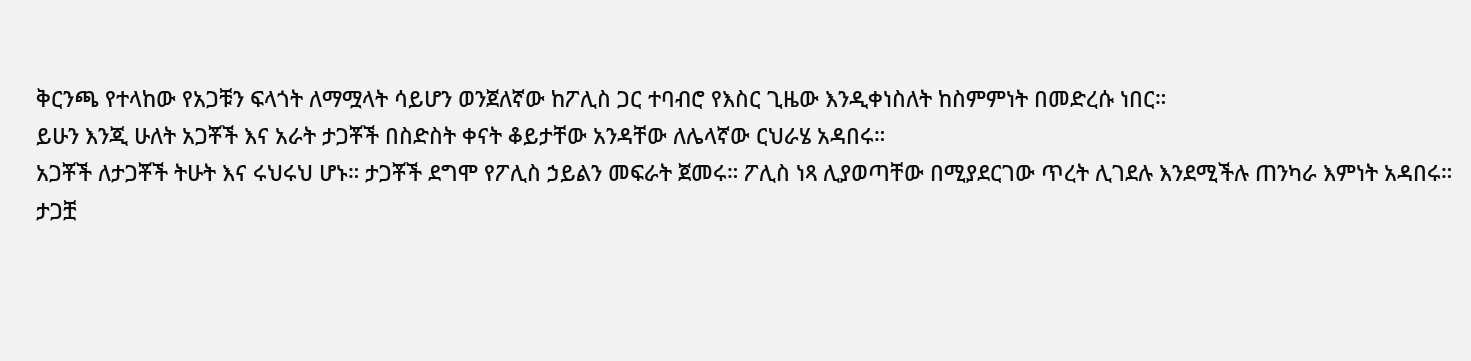ቅርንጫ የተላከው የአጋቹን ፍላጎት ለማሟላት ሳይሆን ወንጀለኛው ከፖሊስ ጋር ተባብሮ የእስር ጊዜው እንዲቀነስለት ከስምምነት በመድረሱ ነበር።
ይሁን እንጂ ሁለት አጋቾች እና አራት ታጋቾች በስድስት ቀናት ቆይታቸው አንዳቸው ለሌላኛው ርህራሄ አዳበሩ።
አጋቾች ለታጋቾች ትሁት እና ሩህሩህ ሆኑ። ታጋቾች ደግሞ የፖሊስ ኃይልን መፍራት ጀመሩ። ፖሊስ ነጻ ሊያወጣቸው በሚያደርገው ጥረት ሊገደሉ እንደሚችሉ ጠንካራ እምነት አዳበሩ።
ታጋቿ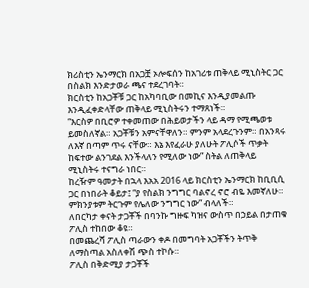ክሪስቲን ኤንማርክ በአጋቿ ኦሎፍሰን ከአገሪቱ ጠቅላይ ሚኒስትር ጋር በስልክ እንድታወራ ጫና ተደረገባት።
ክርስቲን ከአጋቾቹ ጋር ከአካባቢው በመኪና እንዲያመልጡ እንዲፈቀድላቸው ጠቅላይ ሚኒስትሩን ተማጸነች።
“እርስዎ በቢሮዎ ተቀመጠው በሕይወታችን ላይ ዳማ የሚጫወቱ ይመስለኛል። አጋቾቹን አምናቸዋለን። ምንም አላደረጉንም። በአንጻሩ ለእኛ በጣም ጥሩ ናቸው። እኔ እየፈራሁ ያለሁት ፖሊሶች ጥቃት ከፍተው ልንገደል እንችላለን የሚለው ነው” ስትል ለጠቅላይ ሚኒስትሩ ተናግራ ነበር።
ከረዥም ዓመታት በኋላ እአአ 2016 ላይ ክርስቲን ኤንማርክ ከቢቢሲ ጋር በነበራት ቆይታ፤ “ያ የስልክ ንግግር ባልኖረ ኖሮ ብዬ እመኛለሁ። ምክንያቱም ትርጉም የሌለው ንግግር ነው” ብላለች።
ለበርካታ ቀናት ታጋቾች በባንኩ ግዙፍ ካዝና ውስጥ በኃይል በታጠቁ ፖሊስ ተከበው ቆዩ።
በመጨረሻ ፖሊስ ጣራውን ቀዶ በመግባት አጋቾችን ትጥቅ ለማስጣል አስለቀሽ ጭስ ተኮሱ።
ፖሊስ በቅድሚያ ታጋቾች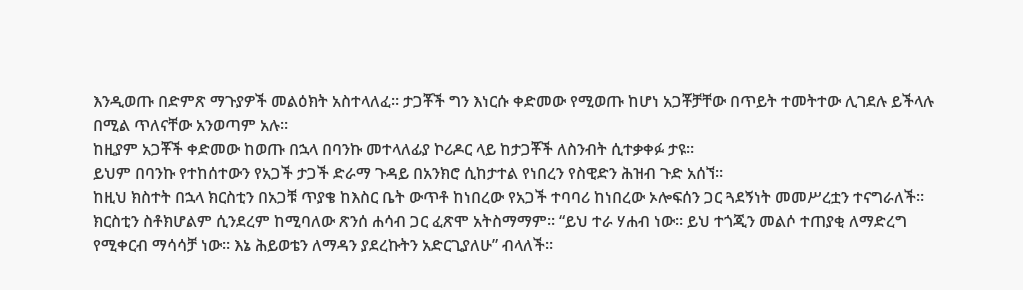እንዲወጡ በድምጽ ማጉያዎች መልዕክት አስተላለፈ። ታጋቾች ግን እነርሱ ቀድመው የሚወጡ ከሆነ አጋቾቻቸው በጥይት ተመትተው ሊገደሉ ይችላሉ በሚል ጥለናቸው አንወጣም አሉ።
ከዚያም አጋቾች ቀድመው ከወጡ በኋላ በባንኩ መተላለፊያ ኮሪዶር ላይ ከታጋቾች ለስንብት ሲተቃቀፉ ታዩ።
ይህም በባንኩ የተከሰተውን የአጋች ታጋች ድራማ ጉዳይ በአንክሮ ሲከታተል የነበረን የስዊድን ሕዝብ ጉድ አሰኘ።
ከዚህ ክስተት በኋላ ክርስቲን በአጋቹ ጥያቄ ከእስር ቤት ውጥቶ ከነበረው የአጋች ተባባሪ ከነበረው ኦሎፍሰን ጋር ጓደኝነት መመሥረቷን ተናግራለች።
ክርስቲን ስቶክሆልም ሲንደረም ከሚባለው ጽንሰ ሐሳብ ጋር ፈጽሞ አትስማማም። “ይህ ተራ ሃሐብ ነው። ይህ ተጎጂን መልሶ ተጠያቂ ለማድረግ የሚቀርብ ማሳሳቻ ነው። እኔ ሕይወቴን ለማዳን ያደረኩትን አድርጊያለሁ” ብላለች።